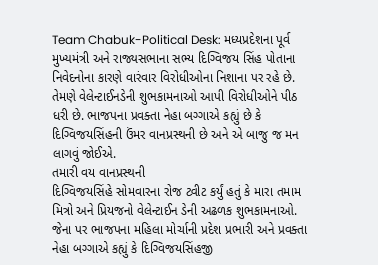Team Chabuk-Political Desk: મધ્યપ્રદેશના પૂર્વ મુખ્યમંત્રી અને રાજ્યસભાના સભ્ય દિગ્વિજય સિંહ પોતાના નિવેદનોના કારણે વારંવાર વિરોધીઓના નિશાના પર રહે છે. તેમણે વેલેન્ટાઈનડેની શુભકામનાઓ આપી વિરોધીઓને પીઠ ધરી છે. ભાજપના પ્રવક્તા નેહા બગ્ગાએ કહ્યું છે કે દિગ્વિજયસિંહની ઉંમર વાનપ્રસ્થની છે અને એ બાજુ જ મન લાગવું જોઈએ.
તમારી વય વાનપ્રસ્થની
દિગ્વિજયસિંહે સોમવારના રોજ ટ્વીટ કર્યું હતું કે મારા તમામ મિત્રો અને પ્રિયજનો વેલેન્ટાઈન ડેની અઢળક શુભકામનાઓ. જેના પર ભાજપના મહિલા મોર્ચાની પ્રદેશ પ્રભારી અને પ્રવક્તા નેહા બગ્ગાએ કહ્યું કે દિગ્વિજયસિંહજી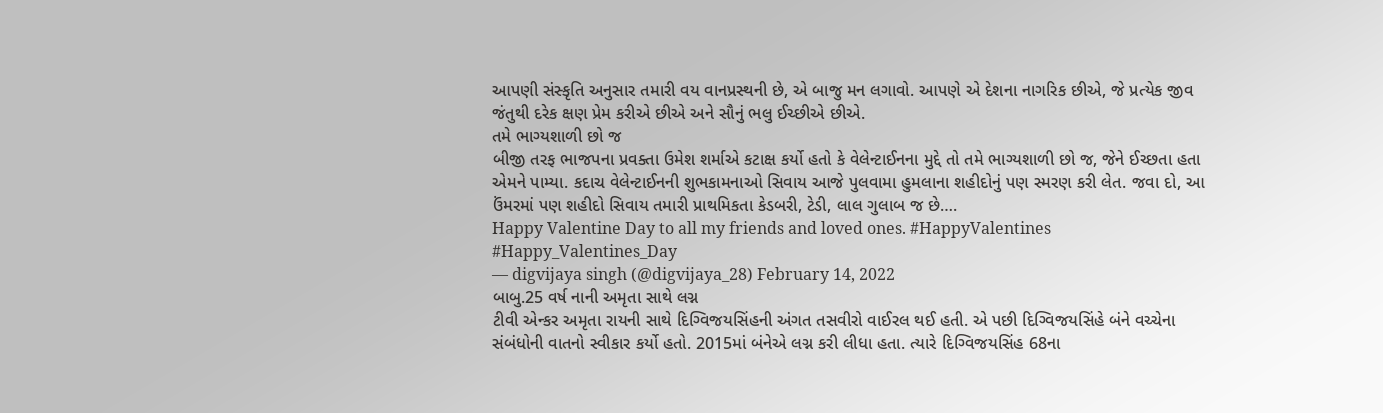આપણી સંસ્કૃતિ અનુસાર તમારી વય વાનપ્રસ્થની છે, એ બાજુ મન લગાવો. આપણે એ દેશના નાગરિક છીએ, જે પ્રત્યેક જીવ જંતુથી દરેક ક્ષણ પ્રેમ કરીએ છીએ અને સૌનું ભલુ ઈચ્છીએ છીએ.
તમે ભાગ્યશાળી છો જ
બીજી તરફ ભાજપના પ્રવક્તા ઉમેશ શર્માએ કટાક્ષ કર્યો હતો કે વેલેન્ટાઈનના મુદ્દે તો તમે ભાગ્યશાળી છો જ, જેને ઈચ્છતા હતા એમને પામ્યા. કદાચ વેલેન્ટાઈનની શુભકામનાઓ સિવાય આજે પુલવામા હુમલાના શહીદોનું પણ સ્મરણ કરી લેત. જવા દો, આ ઉંમરમાં પણ શહીદો સિવાય તમારી પ્રાથમિકતા કેડબરી, ટેડી, લાલ ગુલાબ જ છે….
Happy Valentine Day to all my friends and loved ones. #HappyValentines #Happy_Valentines_Day
— digvijaya singh (@digvijaya_28) February 14, 2022
બાબુ.25 વર્ષ નાની અમૃતા સાથે લગ્ન
ટીવી એન્કર અમૃતા રાયની સાથે દિગ્વિજયસિંહની અંગત તસવીરો વાઈરલ થઈ હતી. એ પછી દિગ્વિજયસિંહે બંને વચ્ચેના સંબંધોની વાતનો સ્વીકાર કર્યો હતો. 2015માં બંનેએ લગ્ન કરી લીધા હતા. ત્યારે દિગ્વિજયસિંહ 68ના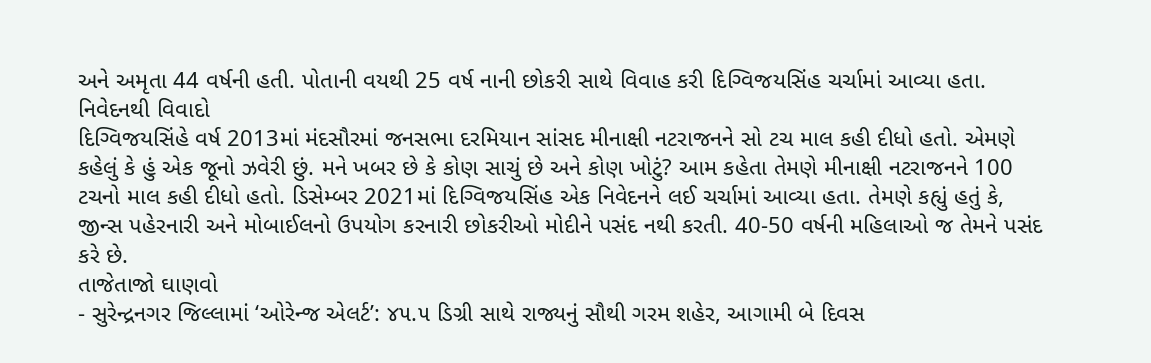અને અમૃતા 44 વર્ષની હતી. પોતાની વયથી 25 વર્ષ નાની છોકરી સાથે વિવાહ કરી દિગ્વિજયસિંહ ચર્ચામાં આવ્યા હતા.
નિવેદનથી વિવાદો
દિગ્વિજયસિંહે વર્ષ 2013માં મંદસૌરમાં જનસભા દરમિયાન સાંસદ મીનાક્ષી નટરાજનને સો ટચ માલ કહી દીધો હતો. એમણે કહેલું કે હું એક જૂનો ઝવેરી છું. મને ખબર છે કે કોણ સાચું છે અને કોણ ખોટું? આમ કહેતા તેમણે મીનાક્ષી નટરાજનને 100 ટચનો માલ કહી દીધો હતો. ડિસેમ્બર 2021માં દિગ્વિજયસિંહ એક નિવેદનને લઈ ચર્ચામાં આવ્યા હતા. તેમણે કહ્યું હતું કે, જીન્સ પહેરનારી અને મોબાઈલનો ઉપયોગ કરનારી છોકરીઓ મોદીને પસંદ નથી કરતી. 40-50 વર્ષની મહિલાઓ જ તેમને પસંદ કરે છે.
તાજેતાજો ઘાણવો
- સુરેન્દ્રનગર જિલ્લામાં ‘ઓરેન્જ એલર્ટ’: ૪૫.૫ ડિગ્રી સાથે રાજ્યનું સૌથી ગરમ શહેર, આગામી બે દિવસ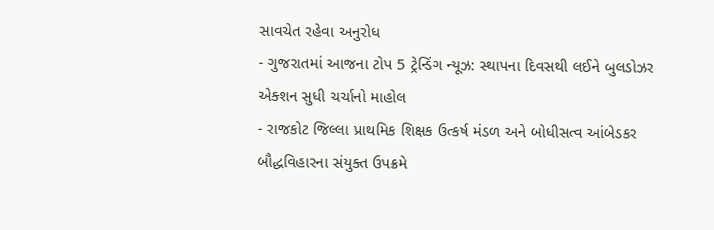સાવચેત રહેવા અનુરોધ
- ગુજરાતમાં આજના ટોપ 5 ટ્રેન્ડિંગ ન્યૂઝ: સ્થાપના દિવસથી લઈને બુલડોઝર એક્શન સુધી ચર્ચાનો માહોલ
- રાજકોટ જિલ્લા પ્રાથમિક શિક્ષક ઉત્કર્ષ મંડળ અને બોધીસત્વ આંબેડકર બૌદ્ધવિહારના સંયુક્ત ઉપક્રમે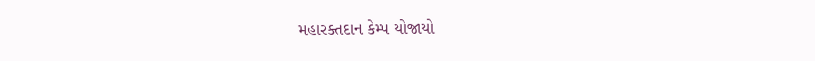મહારક્તદાન કેમ્પ યોજાયો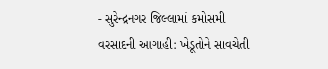- સુરેન્દ્રનગર જિલ્લામાં કમોસમી વરસાદની આગાહી: ખેડૂતોને સાવચેતી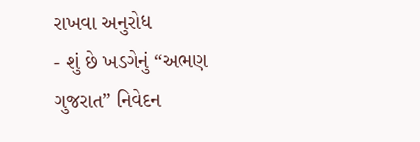રાખવા અનુરોધ
- શું છે ખડગેનું “અભણ ગુજરાત” નિવેદન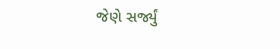જેણે સર્જ્યું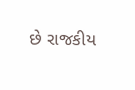છે રાજકીય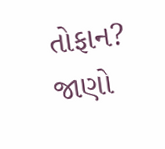તોફાન? જાણો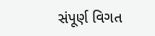સંપૂર્ણ વિગત